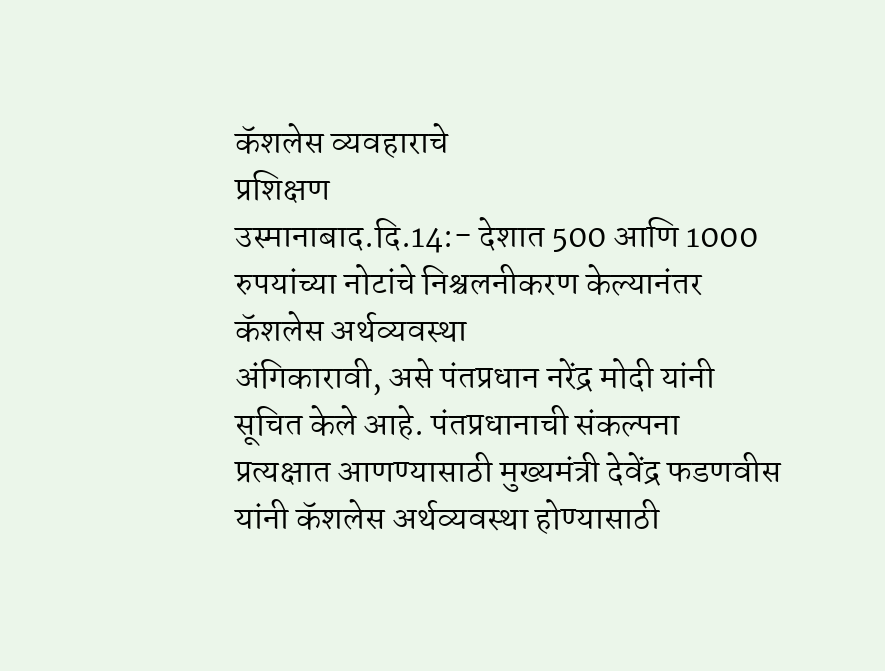कॅशलेस व्यवहाराचे
प्रशिक्षण
उस्मानाबाद.दि.14:- देशात 500 आणि 1000 रुपयांच्या नोटांचे निश्चलनीकरण केल्यानंतर कॅशलेस अर्थव्यवस्था
अंगिकारावी, असे पंतप्रधान नरेंद्र मोदी यांनी सूचित केले आहे. पंतप्रधानाची संकल्पना
प्रत्यक्षात आणण्यासाठी मुख्यमंत्री देवेंद्र फडणवीस यांनी कॅशलेस अर्थव्यवस्था होण्यासाठी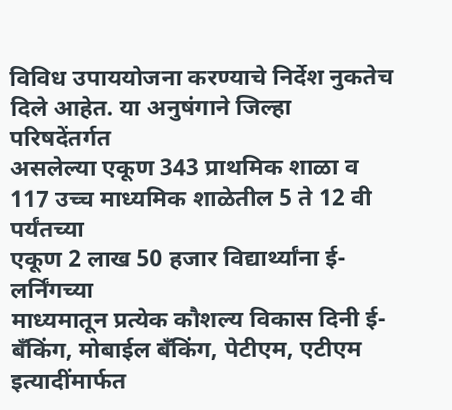विविध उपाययोजना करण्याचे निर्देश नुकतेच दिले आहेत. या अनुषंगाने जिल्हा परिषदेंतर्गत
असलेल्या एकूण 343 प्राथमिक शाळा व 117 उच्च माध्यमिक शाळेतील 5 ते 12 वी पर्यंतच्या
एकूण 2 लाख 50 हजार विद्यार्थ्यांना ई-लर्निंगच्या
माध्यमातून प्रत्येक कौशल्य विकास दिनी ई-
बँकिंग, मोबाईल बँकिंग, पेटीएम, एटीएम इत्यादींमार्फत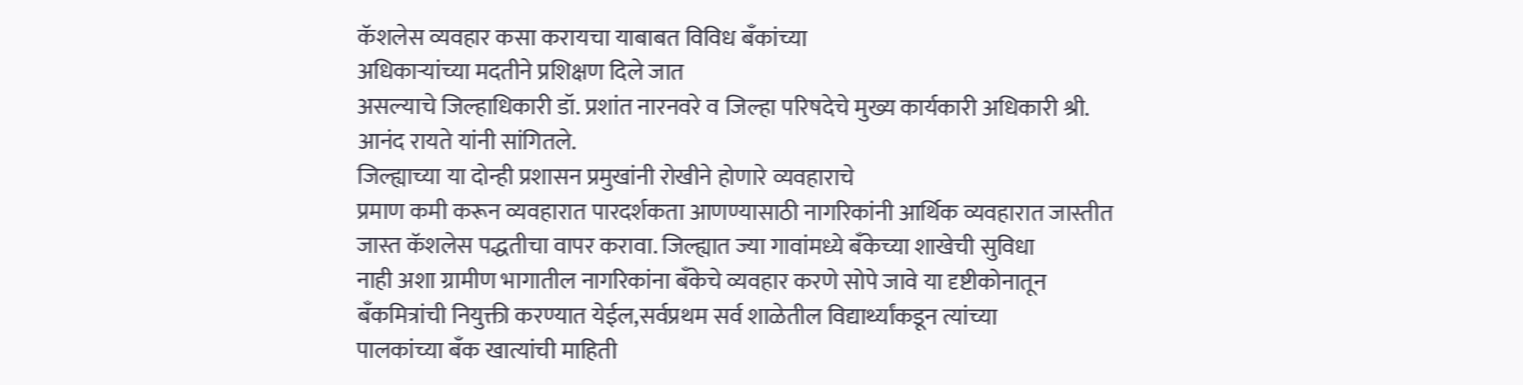कॅशलेस व्यवहार कसा करायचा याबाबत विविध बँकांच्या
अधिकाऱ्यांच्या मदतीने प्रशिक्षण दिले जात
असल्याचे जिल्हाधिकारी डॉ. प्रशांत नारनवरे व जिल्हा परिषदेचे मुख्य कार्यकारी अधिकारी श्री.
आनंद रायते यांनी सांगितले.
जिल्ह्याच्या या दोन्ही प्रशासन प्रमुखांनी रोखीने होणारे व्यवहाराचे
प्रमाण कमी करून व्यवहारात पारदर्शकता आणण्यासाठी नागरिकांनी आर्थिक व्यवहारात जास्तीत
जास्त कॅशलेस पद्धतीचा वापर करावा. जिल्ह्यात ज्या गावांमध्ये बँकेच्या शाखेची सुविधा
नाही अशा ग्रामीण भागातील नागरिकांना बँकेचे व्यवहार करणे सोपे जावे या दृष्टीकोनातून
बँकमित्रांची नियुक्ती करण्यात येईल,सर्वप्रथम सर्व शाळेतील विद्यार्थ्यांकडून त्यांच्या
पालकांच्या बँक खात्यांची माहिती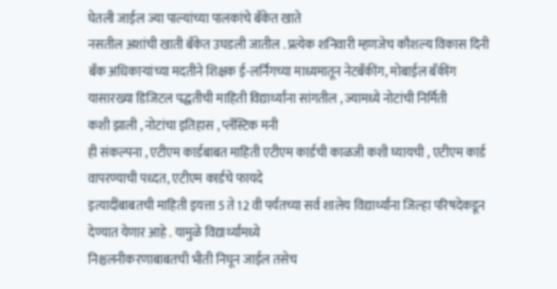घेतली जाईल ज्या पाल्यांच्या पालकांचे बँकेत खाते
नसतील अशांची खाती बँकेत उघडली जातील . प्रत्येक शनिवारी म्हणजेच कौशल्य विकास दिनी
बँक अधिकाऱ्यांच्या मदतीने शिक्षक ई-लर्निंगच्या माध्यमातून नेटबँकींग, मोबाईल बँकींग
यासारख्या डिजिटल पद्धतीची माहिती विद्यार्थ्यांना सांगतील , ज्यामध्ये नोटांची निर्मिती
कशी झाली , नोटांचा इतिहास , प्लॅस्टिक मनी
ही संकल्पना , एटीएम कार्डबाबत माहिती एटीएम कार्डची काळजी कशी घ्यायची , एटीएम कार्ड वापरण्याची पध्दत, एटीएम कार्डचे फायदे
इत्यादींबाबतची माहिती इयत्ता 5 ते 12 वी पर्यंतच्या सर्व शालेय विद्यार्थ्यांना जिल्हा परिषदेकडून देण्यात येणार आहे . यामुळे विद्यार्थ्यांमध्ये
निश्चलनीकरणाबाबतची भीती निघून जाईल तसेच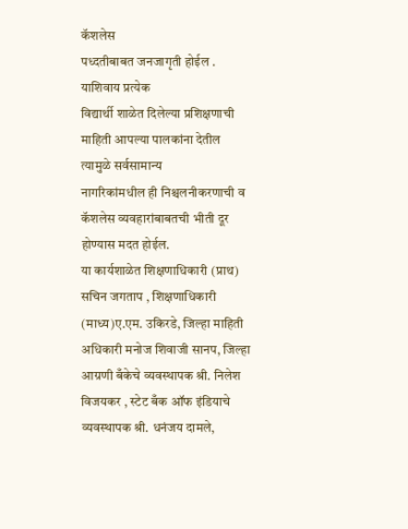कॅशलेस
पध्दतीबाबत जनजागृती होईल . याशिवाय प्रत्येक
विद्यार्थी शाळेत दिलेल्या प्रशिक्षणाची माहिती आपल्या पालकांना देतील त्यामुळे सर्वसामान्य
नागरिकांमधील ही निश्चलनीकरणाची व कॅशलेस व्यवहारांबाबतची भीती दूर होण्यास मदत होईल.
या कार्यशाळेत शिक्षणाधिकारी (प्राथ) सचिन जगताप , शिक्षणाधिकारी (माध्य)ए.एम. उकिरडे, जिल्हा माहिती
अधिकारी मनोज शिवाजी सानप, जिल्हा आग्रणी बँकेचे व्यवस्थापक श्री. निलेश विजयकर , स्टेट बँक ऑफ इंडियाचे व्यवस्थापक श्री. धनंजय दामले,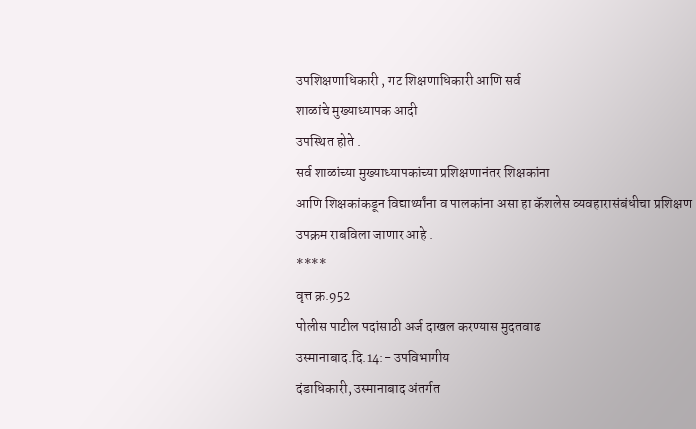उपशिक्षणाधिकारी , गट शिक्षणाधिकारी आणि सर्व
शाळांचे मुख्याध्यापक आदी
उपस्थित होते .
सर्व शाळांच्या मुख्याध्यापकांच्या प्रशिक्षणानंतर शिक्षकांना
आणि शिक्षकांकडून विद्यार्थ्यांना व पालकांना असा हा कॅशलेस व्यवहारासंबंधीचा प्रशिक्षण
उपक्रम राबविला जाणार आहे .
****
वृत्त क्र.952
पोलीस पाटील पदांसाठी अर्ज दाखल करण्यास मुदतवाढ
उस्मानाबाद.दि.14:- उपविभागीय
दंडाधिकारी, उस्मानाबाद अंतर्गत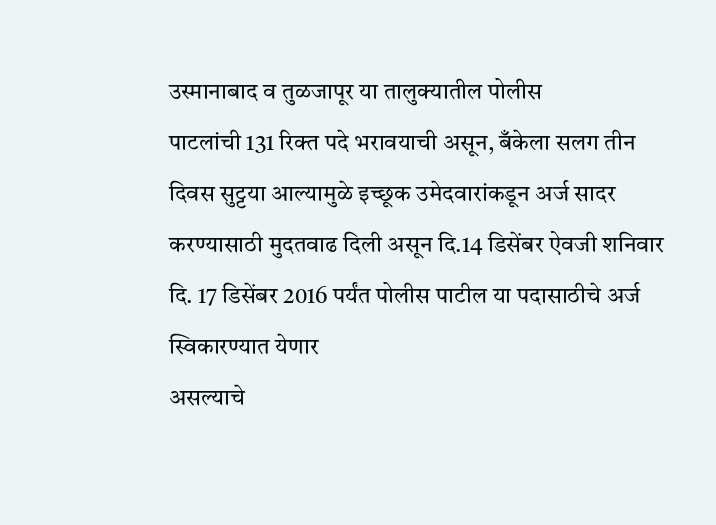उस्मानाबाद व तुळजापूर या तालुक्यातील पोलीस
पाटलांची 131 रिक्त पदे भरावयाची असून, बँकेला सलग तीन दिवस सुट्टया आल्यामुळे इच्छूक उमेदवारांकडून अर्ज सादर करण्यासाठी मुदतवाढ दिली असून दि.14 डिसेंबर ऐवजी शनिवार
दि. 17 डिसेंबर 2016 पर्यंत पोलीस पाटील या पदासाठीचे अर्ज स्विकारण्यात येणार
असल्याचे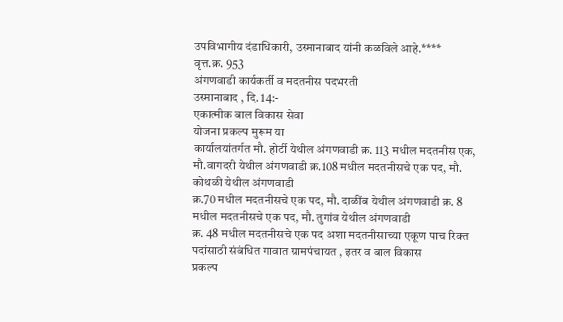उपविभागीय दंडाधिकारी, उस्मानाबाद यांनी कळविले आहे.****
वृत्त.क्र. 953
अंगणवाडी कार्यकर्ती व मदतनीस पदभरती
उस्मानाबाद , दि. 14:-
एकात्मीक बाल विकास सेवा
योजना प्रकल्प मुरूम या
कार्यालयांतर्गत मौ. होर्टी येथील अंगणवाडी क्र. 113 मधील मदतनीस एक,
मौ.वागदरी येथील अंगणवाडी क्र.108 मधील मदतनीसचे एक पद, मौ. कोथळी येथील अंगणवाडी
क्र.70 मधील मदतनीसचे एक पद, मौ. दाळींब येथील अंगणवाडी क्र. 8 मधील मदतनीसचे एक पद, मौ. तुगांव येथील अंगणवाडी
क्र. 48 मधील मदतनीसचे एक पद अशा मदतनीसाच्या एकूण पाच रिक्त पदांसाठी संबंधित गावात ग्रामपंचायत , इतर व बाल विकास
प्रकल्प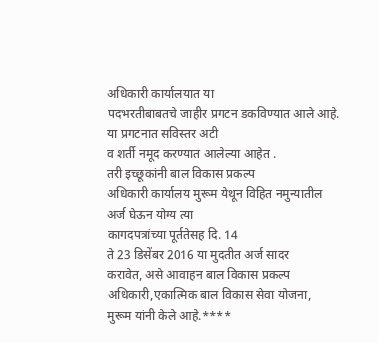अधिकारी कार्यालयात या
पदभरतीबाबतचे जाहीर प्रगटन डकविण्यात आले आहे.
या प्रगटनात सविस्तर अटी
व शर्ती नमूद करण्यात आलेल्या आहेत .
तरी इच्छूकांनी बाल विकास प्रकल्प
अधिकारी कार्यालय मुरूम येथून विहित नमुन्यातील
अर्ज घेऊन योग्य त्या
कागदपत्रांच्या पूर्ततेसह दि. 14
ते 23 डिसेंबर 2016 या मुदतीत अर्ज सादर
करावेत, असे आवाहन बाल विकास प्रकल्प अधिकारी,एकात्मिक बाल विकास सेवा योजना,
मुरूम यांनी केले आहे.****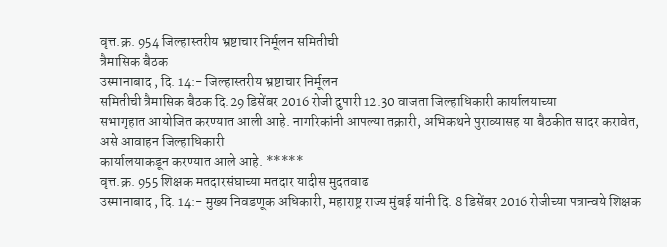वृत्त.क्र. 954 जिल्हास्तरीय भ्रष्टाचार निर्मूलन समितीची
त्रैमासिक बैठक
उस्मानाबाद , दि. 14:- जिल्हास्तरीय भ्रष्टाचार निर्मूलन
समितीची त्रैमासिक बैठक दि.29 डिसेंबर 2016 रोजी दुपारी 12.30 वाजता जिल्हाधिकारी कार्यालयाच्या
सभागृहात आयोजित करण्यात आली आहे. नागरिकांनी आपल्या तक्रारी, अभिकथने पुराव्यासह या बैठकीत सादर करावेत, असे आवाहन जिल्हाधिकारी
कार्यालयाकडून करण्यात आले आहे. *****
वृत्त.क्र. 955 शिक्षक मतदारसंघाच्या मतदार यादीस मुदतवाढ
उस्मानाबाद , दि. 14:- मुख्य निवडणूक अधिकारी, महाराष्ट्र राज्य मुंबई यांनी दि. 8 डिसेंबर 2016 रोजीच्या पत्रान्वये शिक्षक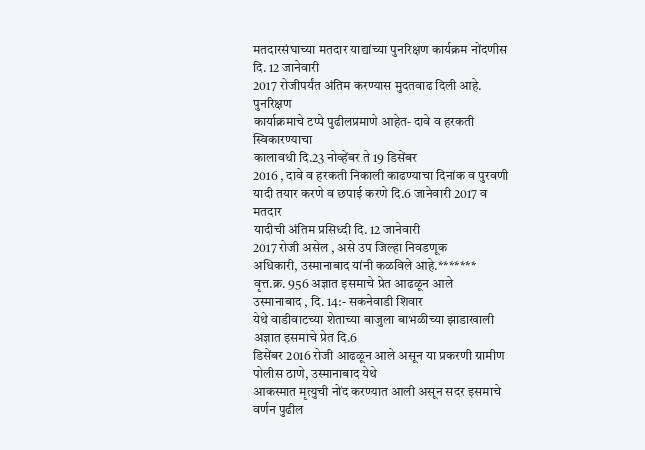मतदारसंघाच्या मतदार याद्यांच्या पुनरिक्षण कार्यक्रम नोंदणीस दि. 12 जानेवारी
2017 रोजीपर्यंत अंतिम करण्यास मुदतवाढ दिली आहे. पुनरिक्षण
कार्याक्रमाचे टप्पे पुढीलप्रमाणे आहेत- दावे व हरकती स्विकारण्याचा
कालावधी दि.23 नोव्हेंबर ते 19 डिसेंबर
2016 , दावे व हरकती निकाली काढण्याचा दिनांक व पुरवणी यादी तयार करणे व छपाई करणे दि.6 जानेवारी 2017 व मतदार
यादीची अंतिम प्रसिध्दी दि. 12 जानेवारी
2017 रोजी असेल , असे उप जिल्हा निवडणूक
अधिकारी, उस्मानाबाद यांनी कळविले आहे.*******
वृत्त.क्र. 956 अज्ञात इसमाचे प्रेत आढळून आले
उस्मानाबाद , दि. 14:- सकनेवाडी शिवार
येथे वाडीवाटच्या शेताच्या बाजुला बाभळीच्या झाडाखाली अज्ञात इसमाचे प्रेत दि.6
डिसेंबर 2016 रोजी आढळून आले असून या प्रकरणी ग्रामीण पोलीस ठाणे, उस्मानाबाद येथे
आकस्मात मृत्युची नोंद करण्यात आली असून सदर इसमाचे वर्णन पुढील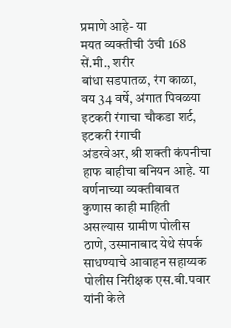प्रमाणे आहे- या
मयत व्यक्तीची उंची 168 सें.मी., शरीर
बांधा सडपातळ, रंग काळा, वय 34 वर्षे, अंगात पिवळया इटकरी रंगाचा चौकडा शर्ट, इटकरी रंगाची
अंडरवेअर, श्री शक्ती कंपनीचा हाफ बाहीचा बनियन आहे. या वर्णनाच्या व्यक्तीबाबत
कुणास काही माहिती असल्यास ग्रामीण पोलीस ठाणे, उस्मानाबाद येथे संपर्क साधण्याचे आवाहन सहाय्यक पोलीस निरीक्षक एस.बी.पवार यांनी केले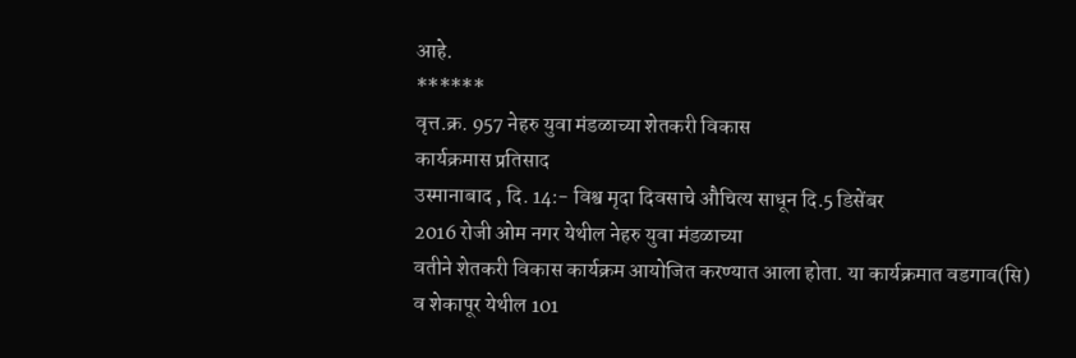आहे.
******
वृत्त.क्र. 957 नेहरु युवा मंडळाच्या शेतकरी विकास
कार्यक्रमास प्रतिसाद
उस्मानाबाद , दि. 14:- विश्व मृदा दिवसाचे औचित्य साधून दि.5 डिसेंबर
2016 रोजी ओम नगर येथील नेहरु युवा मंडळाच्या
वतीने शेतकरी विकास कार्यक्रम आयोजित करण्यात आला होता. या कार्यक्रमात वडगाव(सि)
व शेकापूर येथील 101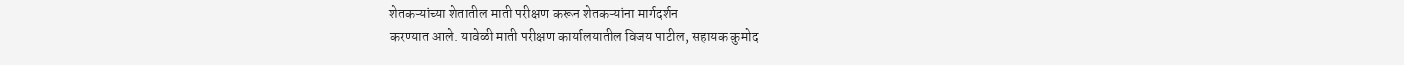शेतकऱ्यांच्या शेतातील माती परीक्षण करून शेतकऱ्यांना मार्गदर्शन
करण्यात आले. यावेळी माती परीक्षण कार्यालयातील विजय पाटील, सहायक कुमोद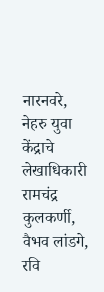नारनवरे,
नेहरु युवा केंद्राचे लेखाधिकारी रामचंद्र कुलकर्णी, वैभव लांडगे, रवि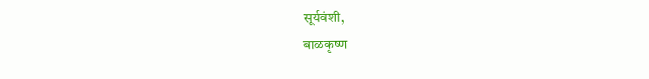सूर्यवंशी,
बाळकृष्ण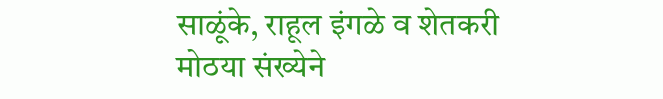साळूंके, राहूल इंगळे व शेतकरी मोठया संख्येने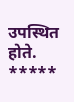उपस्थित होते.
*****